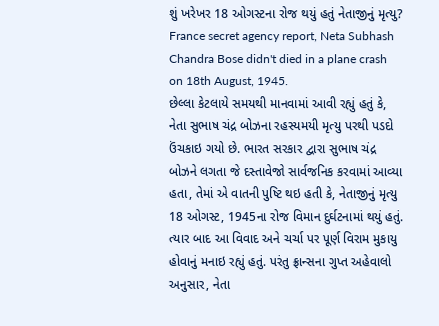શું ખરેખર 18 ઓગસ્ટના રોજ થયું હતું નેતાજીનું મૃત્યુ?
France secret agency report, Neta Subhash Chandra Bose didn't died in a plane crash on 18th August, 1945.
છેલ્લા કેટલાયે સમયથી માનવામાં આવી રહ્યું હતું કે, નેતા સુભાષ ચંદ્ર બોઝના રહસ્યમયી મૃત્યુ પરથી પડદો ઉંચકાઇ ગયો છે. ભારત સરકાર દ્વારા સુભાષ ચંદ્ર બોઝને લગતા જે દસ્તાવેજો સાર્વજનિક કરવામાં આવ્યા હતા, તેમાં એ વાતની પુષ્ટિ થઇ હતી કે, નેતાજીનું મૃત્યુ 18 ઓગસ્ટ, 1945ના રોજ વિમાન દુર્ઘટનામાં થયું હતું. ત્યાર બાદ આ વિવાદ અને ચર્ચા પર પૂર્ણ વિરામ મુકાયુ હોવાનું મનાઇ રહ્યું હતું. પરંતુ ફ્રાન્સના ગુપ્ત અહેવાલો અનુસાર, નેતા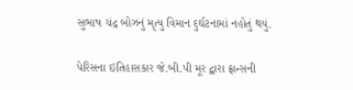સુભાષ ચંદ્ર બોઝનું મૃત્યુ વિમાન દુર્ઘટનામાં નહોતું થયું.

પેરિસના ઇતિહાસકાર જે.બી.પી મૂર દ્વારા ફ્રાન્સની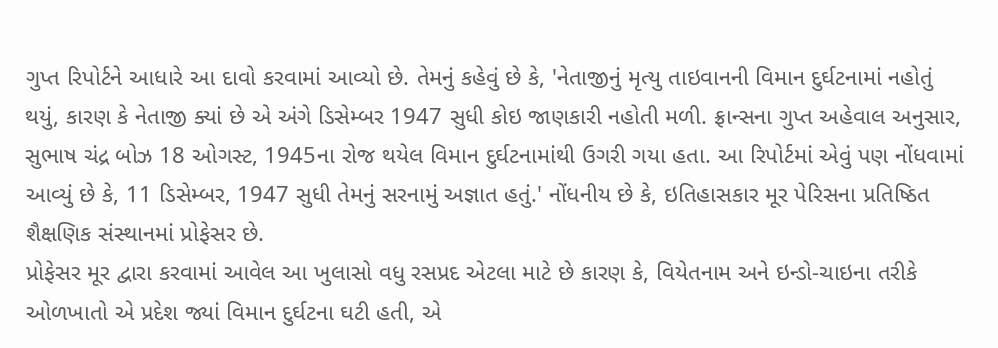ગુપ્ત રિપોર્ટને આધારે આ દાવો કરવામાં આવ્યો છે. તેમનું કહેવું છે કે, 'નેતાજીનું મૃત્યુ તાઇવાનની વિમાન દુર્ઘટનામાં નહોતું થયું, કારણ કે નેતાજી ક્યાં છે એ અંગે ડિસેમ્બર 1947 સુધી કોઇ જાણકારી નહોતી મળી. ફ્રાન્સના ગુપ્ત અહેવાલ અનુસાર, સુભાષ ચંદ્ર બોઝ 18 ઓગસ્ટ, 1945ના રોજ થયેલ વિમાન દુર્ઘટનામાંથી ઉગરી ગયા હતા. આ રિપોર્ટમાં એવું પણ નોંધવામાં આવ્યું છે કે, 11 ડિસેમ્બર, 1947 સુધી તેમનું સરનામું અજ્ઞાત હતું.' નોંધનીય છે કે, ઇતિહાસકાર મૂર પેરિસના પ્રતિષ્ઠિત શૈક્ષણિક સંસ્થાનમાં પ્રોફેસર છે.
પ્રોફેસર મૂર દ્વારા કરવામાં આવેલ આ ખુલાસો વધુ રસપ્રદ એટલા માટે છે કારણ કે, વિયેતનામ અને ઇન્ડો-ચાઇના તરીકે ઓળખાતો એ પ્રદેશ જ્યાં વિમાન દુર્ઘટના ઘટી હતી, એ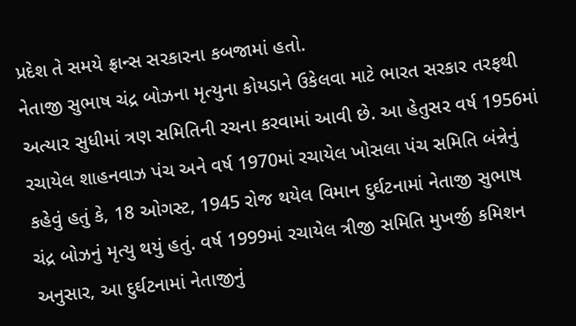પ્રદેશ તે સમયે ફ્રાન્સ સરકારના કબજામાં હતો.
નેતાજી સુભાષ ચંદ્ર બોઝના મૃત્યુના કોયડાને ઉકેલવા માટે ભારત સરકાર તરફથી અત્યાર સુધીમાં ત્રણ સમિતિની રચના કરવામાં આવી છે. આ હેતુસર વર્ષ 1956માં રચાયેલ શાહનવાઝ પંચ અને વર્ષ 1970માં રચાયેલ ખોસલા પંચ સમિતિ બંન્નેનું કહેવું હતું કે, 18 ઓગસ્ટ, 1945 રોજ થયેલ વિમાન દુર્ઘટનામાં નેતાજી સુભાષ ચંદ્ર બોઝનું મૃત્યુ થયું હતું. વર્ષ 1999માં રચાયેલ ત્રીજી સમિતિ મુખર્જી કમિશન અનુસાર, આ દુર્ઘટનામાં નેતાજીનું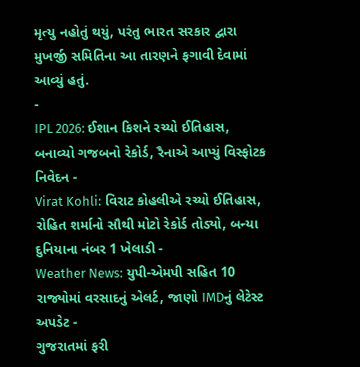મૃત્યુ નહોતું થયું, પરંતુ ભારત સરકાર દ્વારા મુખર્જી સમિતિના આ તારણને ફગાવી દેવામાં આવ્યું હતું.
-
IPL 2026: ઈશાન કિશને રચ્યો ઈતિહાસ, બનાવ્યો ગજબનો રેકોર્ડ, રૈનાએ આપ્યું વિસ્ફોટક નિવેદન -
Virat Kohli: વિરાટ કોહલીએ રચ્યો ઈતિહાસ, રોહિત શર્માનો સૌથી મોટો રેકોર્ડ તોડ્યો, બન્યા દુનિયાના નંબર 1 ખેલાડી -
Weather News: યુપી-એમપી સહિત 10 રાજ્યોમાં વરસાદનું એલર્ટ, જાણો IMDનું લેટેસ્ટ અપડેટ -
ગુજરાતમાં ફરી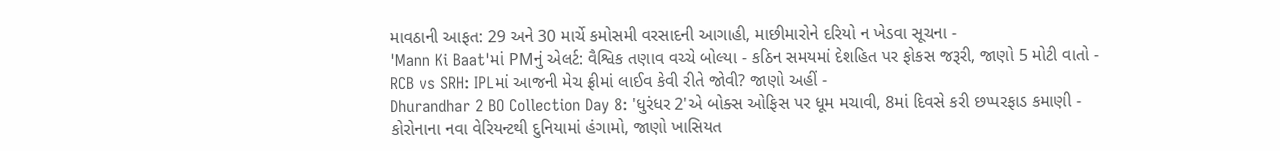માવઠાની આફત: 29 અને 30 માર્ચે કમોસમી વરસાદની આગાહી, માછીમારોને દરિયો ન ખેડવા સૂચના -
'Mann Ki Baat'માં PMનું એલર્ટ: વૈશ્વિક તણાવ વચ્ચે બોલ્યા - કઠિન સમયમાં દેશહિત પર ફોકસ જરૂરી, જાણો 5 મોટી વાતો -
RCB vs SRH: IPLમાં આજની મેચ ફ્રીમાં લાઈવ કેવી રીતે જોવી? જાણો અહીં -
Dhurandhar 2 BO Collection Day 8: 'ધુરંધર 2'એ બોક્સ ઓફિસ પર ધૂમ મચાવી, 8માં દિવસે કરી છપ્પરફાડ કમાણી -
કોરોનાના નવા વેરિયન્ટથી દુનિયામાં હંગામો, જાણો ખાસિયત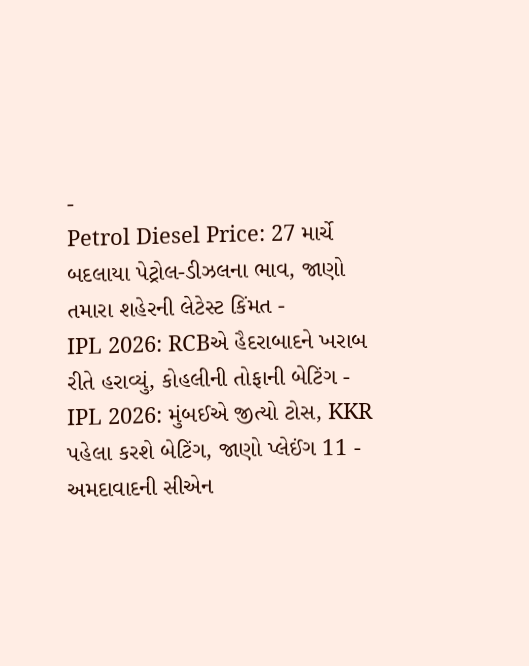-
Petrol Diesel Price: 27 માર્ચે બદલાયા પેટ્રોલ-ડીઝલના ભાવ, જાણો તમારા શહેરની લેટેસ્ટ કિંમત -
IPL 2026: RCBએ હૈદરાબાદને ખરાબ રીતે હરાવ્યું, કોહલીની તોફાની બેટિંગ -
IPL 2026: મુંબઈએ જીત્યો ટોસ, KKR પહેલા કરશે બેટિંગ, જાણો પ્લેઈંગ 11 -
અમદાવાદની સીએન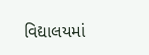વિદ્યાલયમાં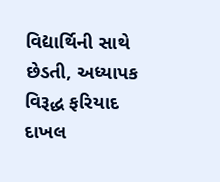વિદ્યાર્થિની સાથે છેડતી, અધ્યાપક વિરૂદ્ધ ફરિયાદ દાખલ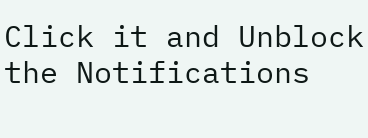Click it and Unblock the Notifications